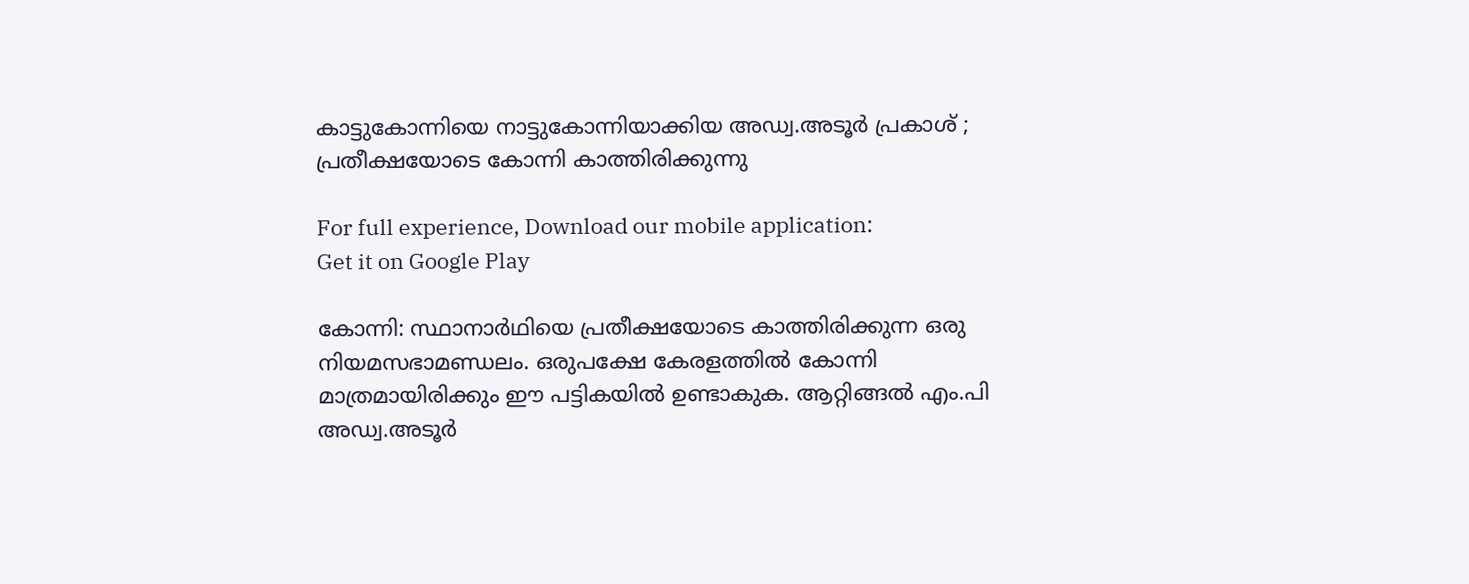കാട്ടുകോന്നിയെ നാട്ടുകോന്നിയാക്കിയ അഡ്വ.അടൂര്‍ പ്രകാശ് ; പ്രതീക്ഷയോടെ കോന്നി കാത്തിരിക്കുന്നു

For full experience, Download our mobile application:
Get it on Google Play

കോന്നി: സ്ഥാനാര്‍ഥിയെ പ്രതീക്ഷയോടെ കാത്തിരിക്കുന്ന ഒരു നിയമസഭാമണ്ഡലം. ഒരുപക്ഷേ കേരളത്തില്‍ കോന്നി മാത്രമായിരിക്കും ഈ പട്ടികയില്‍ ഉണ്ടാകുക. ആറ്റിങ്ങല്‍ എം.പി അഡ്വ.അടൂര്‍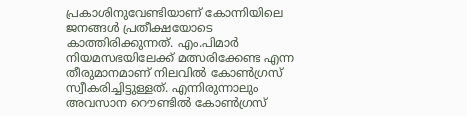പ്രകാശിനുവേണ്ടിയാണ് കോന്നിയിലെ ജനങ്ങള്‍ പ്രതീക്ഷയോടെ കാത്തിരിക്കുന്നത്. എം.പിമാര്‍ നിയമസഭയിലേക്ക് മത്സരിക്കേണ്ട എന്ന തീരുമാനമാണ് നിലവില്‍ കോണ്‍ഗ്രസ് സ്വീകരിച്ചിട്ടുള്ളത്. എന്നിരുന്നാലും അവസാന റൌണ്ടില്‍ കോണ്‍ഗ്രസ്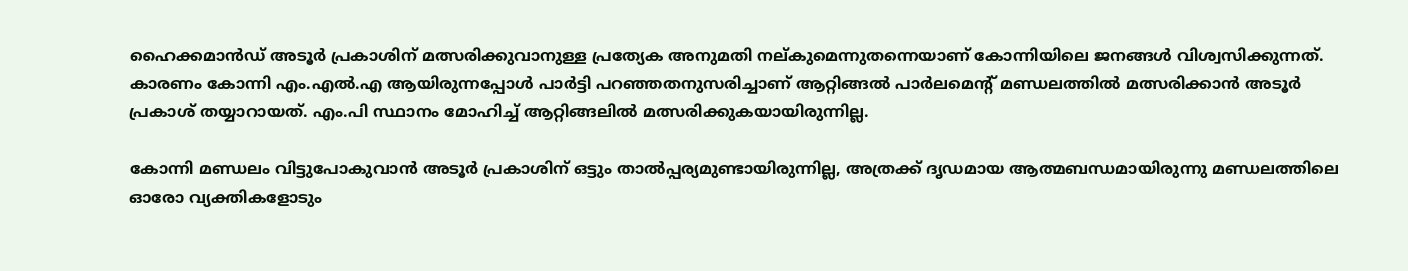ഹൈക്കമാന്‍ഡ് അടൂര്‍ പ്രകാശിന് മത്സരിക്കുവാനുള്ള പ്രത്യേക അനുമതി നല്കുമെന്നുതന്നെയാണ് കോന്നിയിലെ ജനങ്ങള്‍ വിശ്വസിക്കുന്നത്. കാരണം കോന്നി എം.എല്‍.എ ആയിരുന്നപ്പോള്‍ പാര്‍ട്ടി പറഞ്ഞതനുസരിച്ചാണ് ആറ്റിങ്ങല്‍ പാര്‍ലമെന്റ് മണ്ഡലത്തില്‍ മത്സരിക്കാന്‍ അടൂര്‍ പ്രകാശ് തയ്യാറായത്. എം.പി സ്ഥാനം മോഹിച്ച് ആറ്റിങ്ങലില്‍ മത്സരിക്കുകയായിരുന്നില്ല.

കോന്നി മണ്ഡലം വിട്ടുപോകുവാന്‍ അടൂര്‍ പ്രകാശിന് ഒട്ടും താല്‍പ്പര്യമുണ്ടായിരുന്നില്ല, അത്രക്ക് ദൃഡമായ ആത്മബന്ധമായിരുന്നു മണ്ഡലത്തിലെ ഓരോ വ്യക്തികളോടും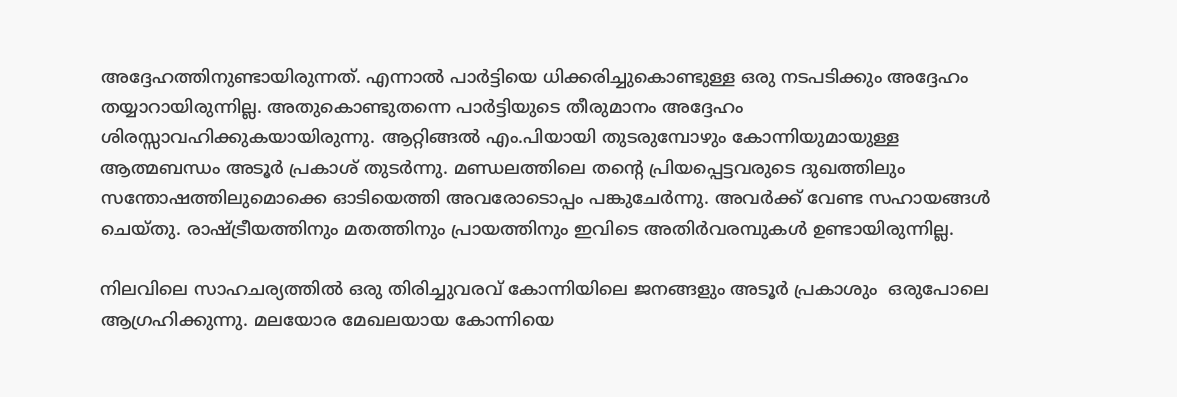അദ്ദേഹത്തിനുണ്ടായിരുന്നത്. എന്നാല്‍ പാര്‍ട്ടിയെ ധിക്കരിച്ചുകൊണ്ടുള്ള ഒരു നടപടിക്കും അദ്ദേഹം തയ്യാറായിരുന്നില്ല. അതുകൊണ്ടുതന്നെ പാര്‍ട്ടിയുടെ തീരുമാനം അദ്ദേഹം ശിരസ്സാവഹിക്കുകയായിരുന്നു. ആറ്റിങ്ങല്‍ എം.പിയായി തുടരുമ്പോഴും കോന്നിയുമായുള്ള ആത്മബന്ധം അടൂര്‍ പ്രകാശ് തുടര്‍ന്നു. മണ്ഡലത്തിലെ തന്റെ പ്രിയപ്പെട്ടവരുടെ ദുഖത്തിലും സന്തോഷത്തിലുമൊക്കെ ഓടിയെത്തി അവരോടൊപ്പം പങ്കുചേര്‍ന്നു. അവര്‍ക്ക് വേണ്ട സഹായങ്ങള്‍ ചെയ്തു. രാഷ്ട്രീയത്തിനും മതത്തിനും പ്രായത്തിനും ഇവിടെ അതിര്‍വരമ്പുകള്‍ ഉണ്ടായിരുന്നില്ല.

നിലവിലെ സാഹചര്യത്തില്‍ ഒരു തിരിച്ചുവരവ് കോന്നിയിലെ ജനങ്ങളും അടൂര്‍ പ്രകാശും  ഒരുപോലെ ആഗ്രഹിക്കുന്നു. മലയോര മേഖലയായ കോന്നിയെ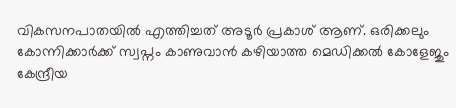വികസനപാതയില്‍ എത്തിച്ചത് അടൂര്‍ പ്രകാശ് ആണ്. ഒരിക്കലും കോന്നിക്കാര്‍ക്ക് സ്വപ്നം കാണുവാന്‍ കഴിയാത്ത മെഡിക്കല്‍ കോളേജും കേന്ദ്രീയ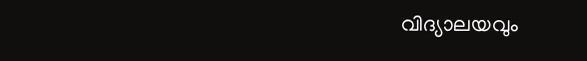വിദ്യാലയവും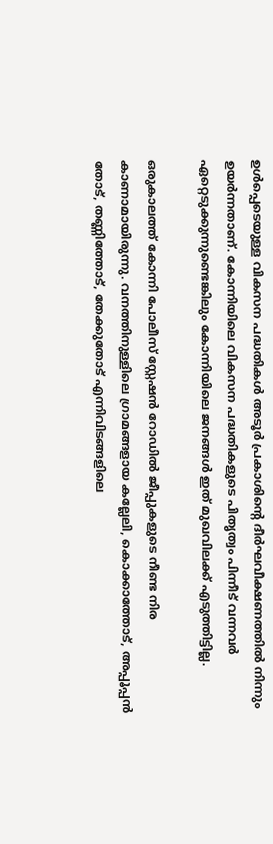ഉള്‍പ്പെടെയുള്ള വികസന പദ്ധതികള്‍ അടൂര്‍ പ്രകാശിന്റെ ദീര്‍ഘവീക്ഷണത്തില്‍ നിന്നും ഉയര്‍ന്നതാണ്. കോന്നിയിലെ വികസന പദ്ധതികളുടെ പിതൃത്വം പിന്നീട് വന്നവര്‍ ഏറ്റെടുക്കുന്നുണ്ടെങ്കിലും കോന്നിയിലെ ജനങ്ങള്‍ ഇത് മുഖവിലക്ക് എടുത്തിട്ടില്ല.

ഒരുകാലത്ത് കോന്നി പോലീസ് സ്റ്റേഷന്‍ റോഡില്‍ ജീപ്പുകളുടെ നീണ്ട നിര കാണാമായിരുന്നു. വനത്തിനുള്ളിലെ ഗ്രാമങ്ങളായ കല്ലേലി, കൊക്കാത്തോട്, അപ്പൂപ്പന്‍ തോട്, തണ്ണിത്തോട്, തേക്കുതോട് എന്നിവിടങ്ങളിലെ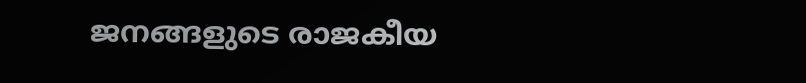ജനങ്ങളുടെ രാജകീയ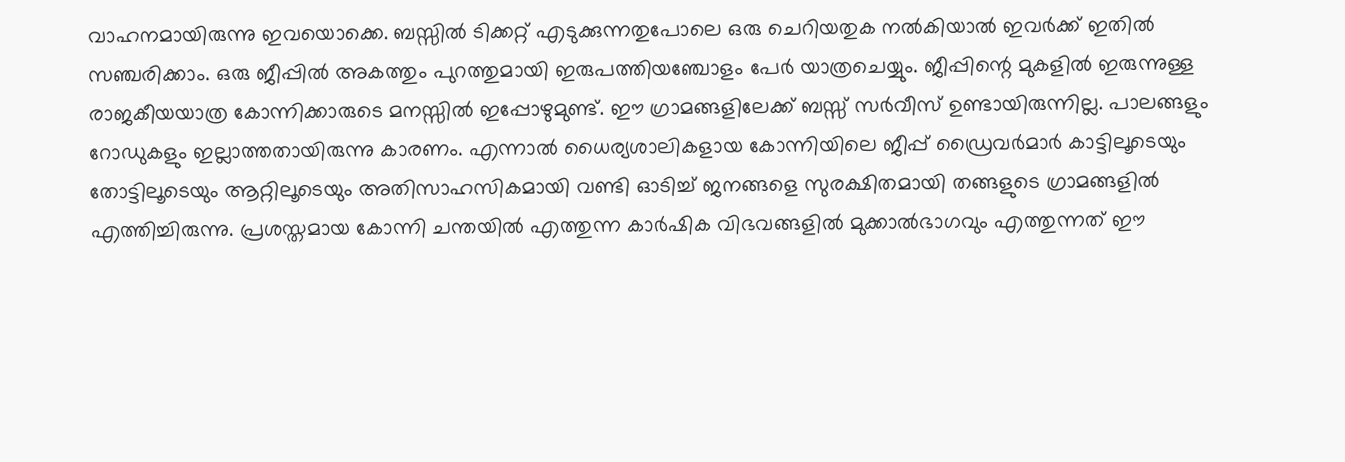വാഹനമായിരുന്നു ഇവയൊക്കെ. ബസ്സില്‍ ടിക്കറ്റ് എടുക്കുന്നതുപോലെ ഒരു ചെറിയതുക നല്‍കിയാല്‍ ഇവര്‍ക്ക് ഇതില്‍ സഞ്ചരിക്കാം. ഒരു ജീപ്പില്‍ അകത്തും പുറത്തുമായി ഇരുപത്തിയഞ്ചോളം പേര്‍ യാത്രചെയ്യും. ജീപ്പിന്റെ മുകളില്‍ ഇരുന്നുള്ള രാജകീയയാത്ര കോന്നിക്കാരുടെ മനസ്സില്‍ ഇപ്പോഴുമുണ്ട്. ഈ ഗ്രാമങ്ങളിലേക്ക് ബസ്സ്‌ സര്‍വീസ് ഉണ്ടായിരുന്നില്ല. പാലങ്ങളും റോഡുകളും ഇല്ലാത്തതായിരുന്നു കാരണം. എന്നാല്‍ ധൈര്യശാലികളായ കോന്നിയിലെ ജീപ്പ് ഡ്രൈവര്‍മാര്‍ കാട്ടിലൂടെയും തോട്ടിലൂടെയും ആറ്റിലൂടെയും അതിസാഹസികമായി വണ്ടി ഓടിച്ച് ജനങ്ങളെ സുരക്ഷിതമായി തങ്ങളുടെ ഗ്രാമങ്ങളില്‍ എത്തിച്ചിരുന്നു. പ്രശസ്തമായ കോന്നി ചന്തയില്‍ എത്തുന്ന കാര്‍ഷിക വിഭവങ്ങളില്‍ മുക്കാല്‍ഭാഗവും എത്തുന്നത്‌ ഈ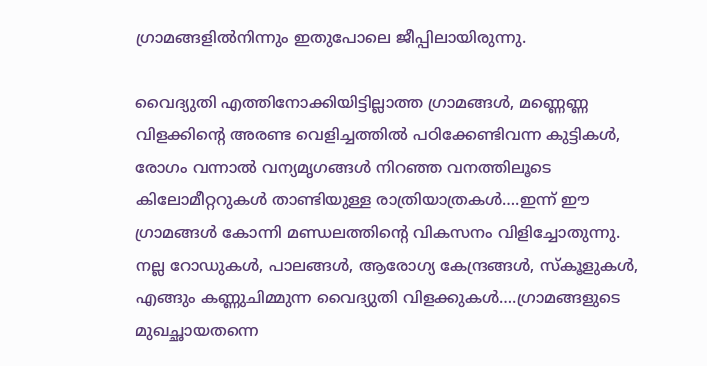ഗ്രാമങ്ങളില്‍നിന്നും ഇതുപോലെ ജീപ്പിലായിരുന്നു.

വൈദ്യുതി എത്തിനോക്കിയിട്ടില്ലാത്ത ഗ്രാമങ്ങള്‍, മണ്ണെണ്ണ വിളക്കിന്റെ അരണ്ട വെളിച്ചത്തില്‍ പഠിക്കേണ്ടിവന്ന കുട്ടികള്‍, രോഗം വന്നാല്‍ വന്യമൃഗങ്ങള്‍ നിറഞ്ഞ വനത്തിലൂടെ കിലോമീറ്ററുകള്‍ താണ്ടിയുള്ള രാത്രിയാത്രകള്‍….ഇന്ന് ഈ ഗ്രാമങ്ങള്‍ കോന്നി മണ്ഡലത്തിന്റെ വികസനം വിളിച്ചോതുന്നു. നല്ല റോഡുകള്‍, പാലങ്ങള്‍, ആരോഗ്യ കേന്ദ്രങ്ങള്‍, സ്കൂളുകള്‍, എങ്ങും കണ്ണുചിമ്മുന്ന വൈദ്യുതി വിളക്കുകള്‍….ഗ്രാമങ്ങളുടെ മുഖച്ഛായതന്നെ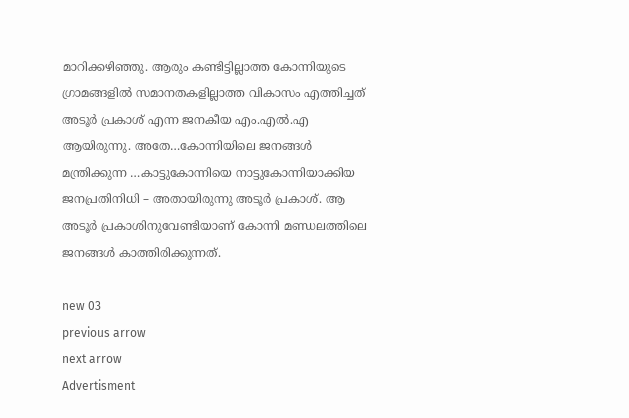മാറിക്കഴിഞ്ഞു. ആരും കണ്ടിട്ടില്ലാത്ത കോന്നിയുടെ ഗ്രാമങ്ങളില്‍ സമാനതകളില്ലാത്ത വികാസം എത്തിച്ചത് അടൂര്‍ പ്രകാശ് എന്ന ജനകീയ എം.എല്‍.എ ആയിരുന്നു. അതേ…കോന്നിയിലെ ജനങ്ങള്‍ മന്ത്രിക്കുന്ന …കാട്ടുകോന്നിയെ നാട്ടുകോന്നിയാക്കിയ ജനപ്രതിനിധി – അതായിരുന്നു അടൂര്‍ പ്രകാശ്. ആ അടൂര്‍ പ്രകാശിനുവേണ്ടിയാണ് കോന്നി മണ്ഡലത്തിലെ ജനങ്ങള്‍ കാത്തിരിക്കുന്നത്.

new 03
previous arrow
next arrow
Advertisment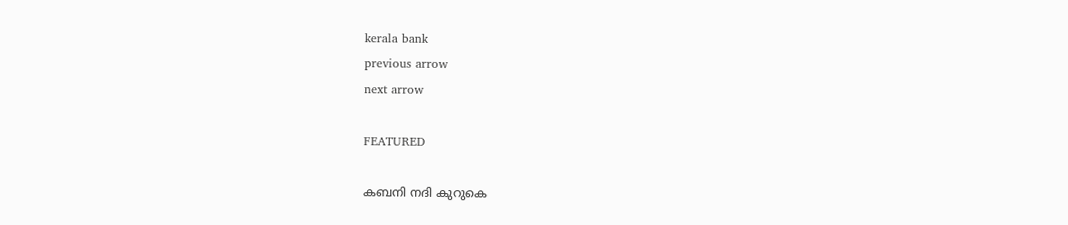kerala bank
previous arrow
next arrow

FEATURED

കബനി നദി കുറുകെ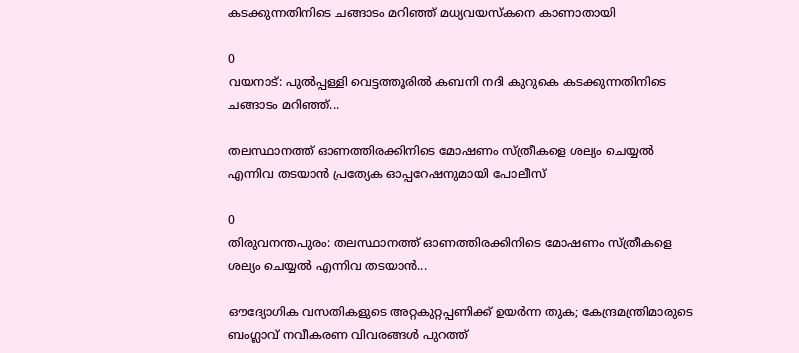കടക്കുന്നതിനിടെ ചങ്ങാടം മറിഞ്ഞ് മധ്യവയസ്‌കനെ കാണാതായി

0
വയനാട്: പുല്‍പ്പള്ളി വെട്ടത്തൂരില്‍ കബനി നദി കുറുകെ കടക്കുന്നതിനിടെ ചങ്ങാടം മറിഞ്ഞ്...

തലസ്ഥാനത്ത് ഓണത്തിരക്കിനിടെ മോഷണം സ്ത്രീകളെ ശല്യം ചെയ്യൽ എന്നിവ തടയാൻ പ്രത്യേക ഓപ്പറേഷനുമായി പോലീസ്

0
തിരുവനന്തപുരം: തലസ്ഥാനത്ത് ഓണത്തിരക്കിനിടെ മോഷണം സ്ത്രീകളെ ശല്യം ചെയ്യൽ എന്നിവ തടയാൻ...

ഔദ്യോഗിക വസതികളുടെ അറ്റകുറ്റപ്പണിക്ക് ഉയർന്ന തുക; കേന്ദ്രമന്ത്രിമാരുടെ ബംഗ്ലാവ് നവീകരണ വിവരങ്ങൾ പുറത്ത്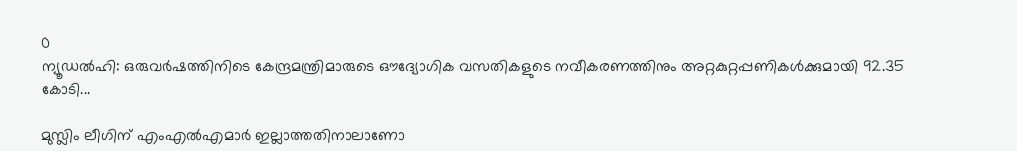0
ന്യൂഡൽഹി: ഒരുവർഷത്തിനിടെ കേന്ദ്രമന്ത്രിമാരുടെ ഔദ്യോഗിക വസതികളുടെ നവീകരണത്തിനും അറ്റകുറ്റപ്പണികൾക്കുമായി 92.35 കോടി...

മുസ്ലിം ലീഗിന് എംഎൽഎമാർ ഇല്ലാത്തതിനാലാണോ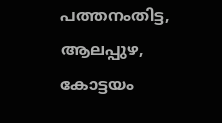പത്തനംതിട്ട, ആലപ്പുഴ, കോട്ടയം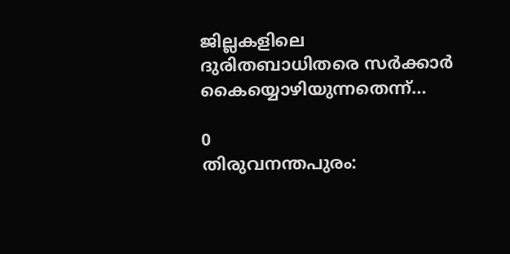ജില്ലകളിലെ ദുരിതബാധിതരെ സർക്കാർ കൈയ്യൊഴിയുന്നതെന്ന്...

0
തിരുവനന്തപുരം: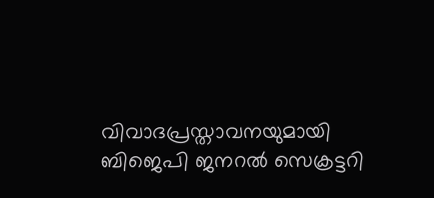വിവാദപ്രസ്താവനയുമായി ബിജെപി ജനറൽ സെക്രട്ടറി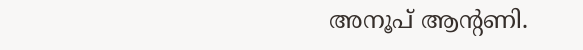അനൂപ് ആന്റണി.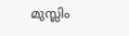മുസ്ലിം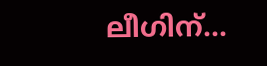ലീഗിന്...